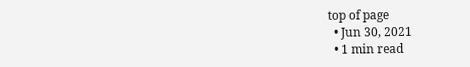top of page
  • Jun 30, 2021
  • 1 min read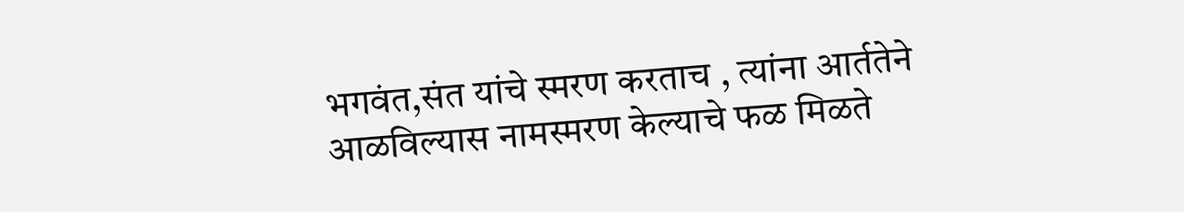भगवंत,संत यांचे स्मरण करताच , त्यांना आर्ततेने आळविल्यास नामस्मरण केल्याचे फळ मिळते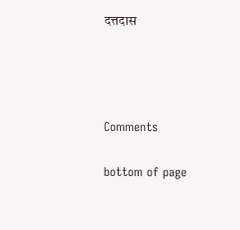दत्तदास






Comments


bottom of page